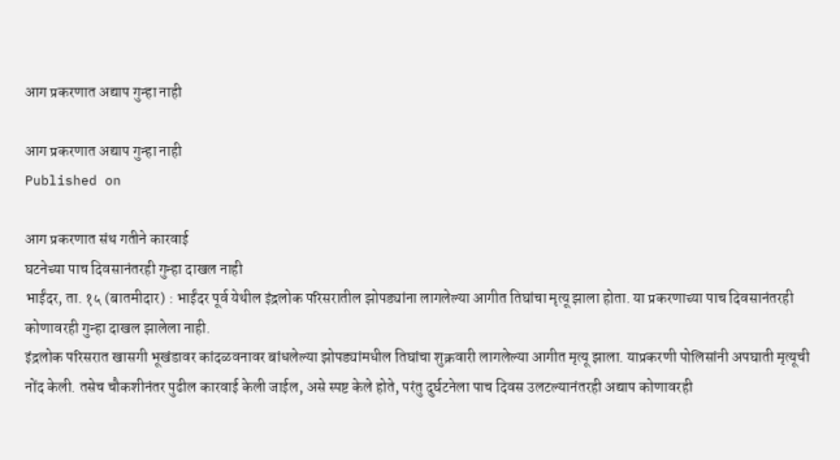आग प्रकरणात अद्याप गुन्हा नाही

आग प्रकरणात अद्याप गुन्हा नाही
Published on

आग प्रकरणात संथ गतीने कारवाई
घटनेच्या पाच दिवसानंतरही गुन्हा दाखल नाही
भाईंदर, ता. १५ (बातमीदार) : भाईंदर पूर्व येथील इंद्रलोक परिसरातील झोपड्यांना लागलेल्या आगीत तिघांचा मृत्यू झाला होता. या प्रकरणाच्या पाच दिवसानंतरही कोणावरही गुन्हा दाखल झालेला नाही.
इंद्रलोक परिसरात खासगी भूखंडावर कांदळवनावर बांधलेल्या झोपड्यांमधील तिघांचा शुक्रवारी लागलेल्या आगीत मृत्यू झाला. याप्रकरणी पोलिसांनी अपघाती मृत्यूची नोंद केली. तसेच चौकशीनंतर पुढील कारवाई केली जाईल, असे स्पष्ट केले होते, परंतु दुर्घटनेला पाच दिवस उलटल्यानंतरही अद्याप कोणावरही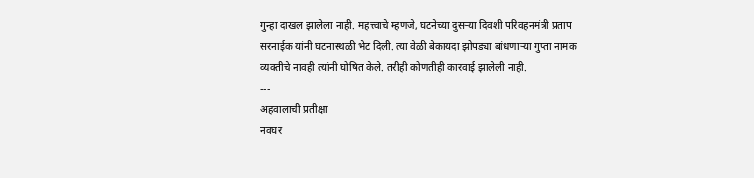गुन्हा दाखल झालेला नाही. महत्त्वाचे म्हणजे, घटनेच्या दुसऱ्या दिवशी परिवहनमंत्री प्रताप सरनाईक यांनी घटनास्थळी भेट दिली. त्या वेळी बेकायदा झोपड्या बांधणाऱ्या गुप्ता नामक व्यक्तीचे नावही त्यांनी घोषित केले. तरीही कोणतीही कारवाई झालेली नाही.
---
अहवालाची प्रतीक्षा
नवघर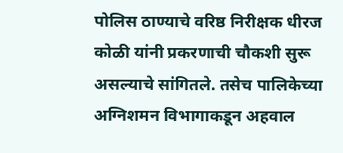पोलिस ठाण्याचे वरिष्ठ निरीक्षक धीरज कोळी यांनी प्रकरणाची चौकशी सुरू असल्याचे सांगितले. तसेच पालिकेच्या अग्निशमन विभागाकडून अहवाल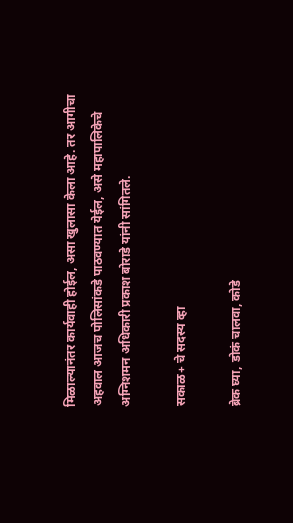मिळाल्यानंतर कार्यवाही होईल, असा खुलासा केला आहे. तर आगीचा अहवाल आजच पोलिसांकडे पाठवण्यात येईल, असे महापालिकेचे अग्निशमन अधिकारी प्रकाश बोराडे यांनी सांगितले.

सकाळ+ चे सदस्य व्हा

ब्रेक घ्या, डोकं चालवा, कोडे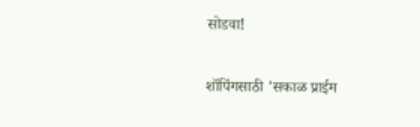सोडवा!

शॉपिंगसाठी 'सकाळ प्राईम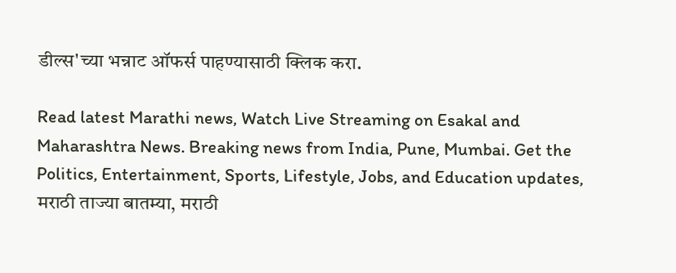डील्स'च्या भन्नाट ऑफर्स पाहण्यासाठी क्लिक करा.

Read latest Marathi news, Watch Live Streaming on Esakal and Maharashtra News. Breaking news from India, Pune, Mumbai. Get the Politics, Entertainment, Sports, Lifestyle, Jobs, and Education updates, मराठी ताज्या बातम्या, मराठी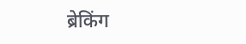ब्रेकिंग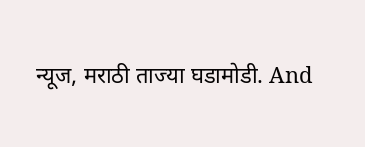न्यूज, मराठी ताज्या घडामोडी. And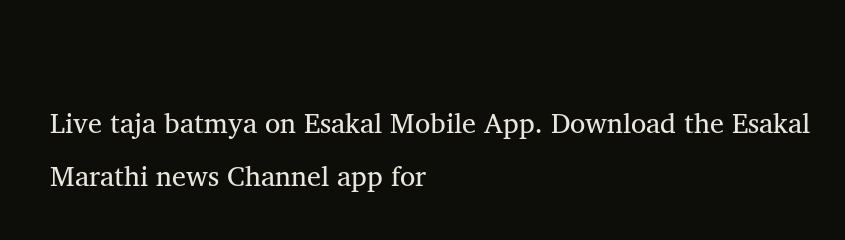Live taja batmya on Esakal Mobile App. Download the Esakal Marathi news Channel app for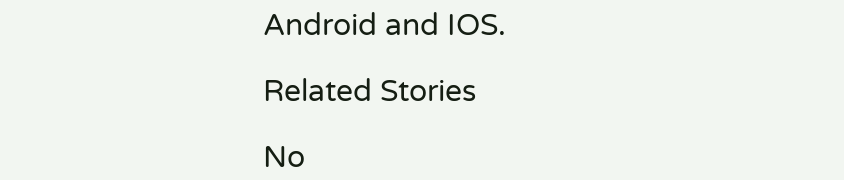Android and IOS.

Related Stories

No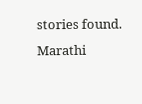stories found.
Marathi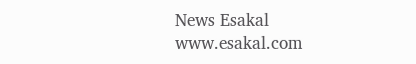News Esakal
www.esakal.com